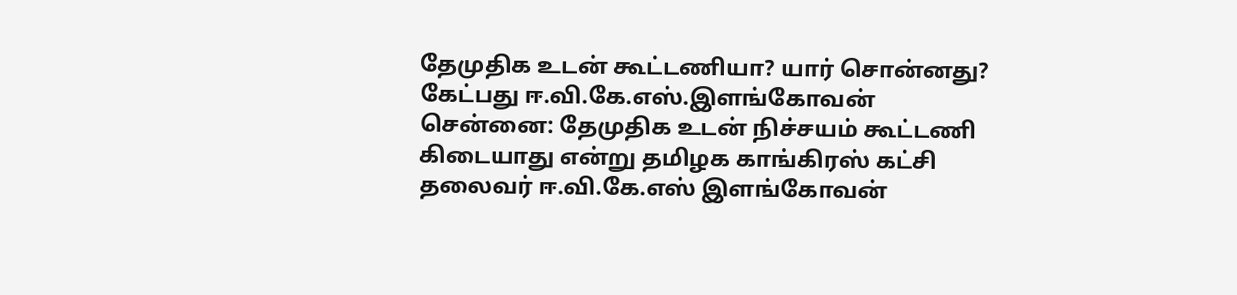தேமுதிக உடன் கூட்டணியா? யார் சொன்னது? கேட்பது ஈ.வி.கே.எஸ்.இளங்கோவன்
சென்னை: தேமுதிக உடன் நிச்சயம் கூட்டணி கிடையாது என்று தமிழக காங்கிரஸ் கட்சி தலைவர் ஈ.வி.கே.எஸ் இளங்கோவன்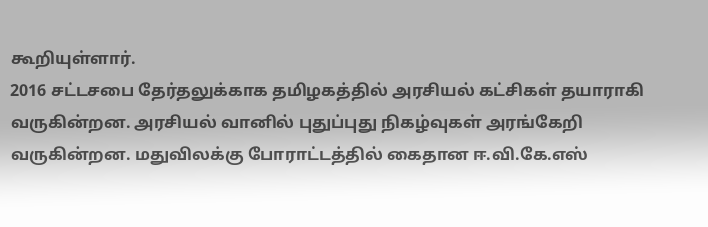கூறியுள்ளார்.
2016 சட்டசபை தேர்தலுக்காக தமிழகத்தில் அரசியல் கட்சிகள் தயாராகி வருகின்றன. அரசியல் வானில் புதுப்புது நிகழ்வுகள் அரங்கேறி வருகின்றன. மதுவிலக்கு போராட்டத்தில் கைதான ஈ.வி.கே.எஸ்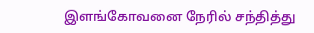இளங்கோவனை நேரில் சந்தித்து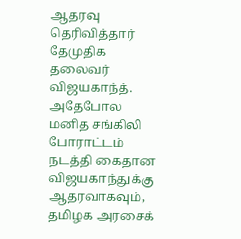ஆதரவு தெரிவித்தார் தேமுதிக தலைவர் விஜயகாந்த்.
அதேபோல மனித சங்கிலி போராட்டம் நடத்தி கைதான விஜயகாந்துக்கு ஆதரவாகவும், தமிழக அரசைக்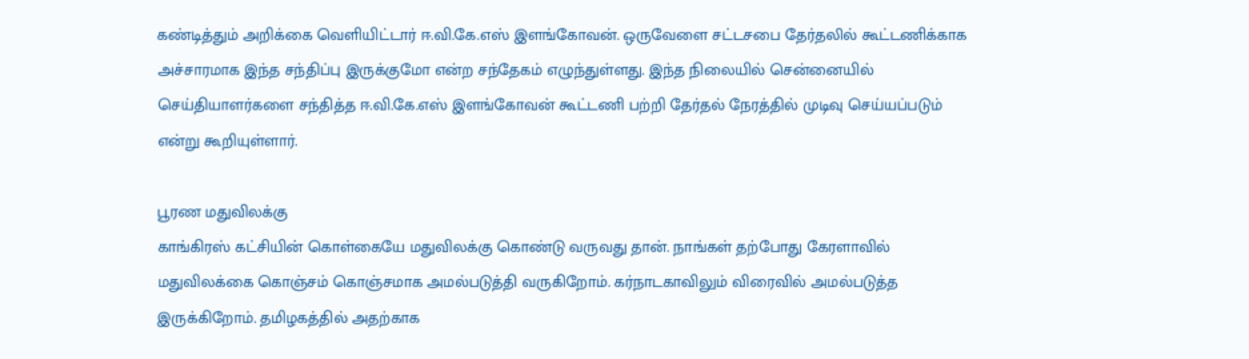கண்டித்தும் அறிக்கை வெளியிட்டார் ஈ.வி.கே.எஸ் இளங்கோவன். ஒருவேளை சட்டசபை தேர்தலில் கூட்டணிக்காக அச்சாரமாக இந்த சந்திப்பு இருக்குமோ என்ற சந்தேகம் எழுந்துள்ளது. இந்த நிலையில் சென்னையில் செய்தியாளர்களை சந்தித்த ஈ.வி.கே.எஸ் இளங்கோவன் கூட்டணி பற்றி தேர்தல் நேரத்தில் முடிவு செய்யப்படும் என்று கூறியுள்ளார்.

பூரண மதுவிலக்கு
காங்கிரஸ் கட்சியின் கொள்கையே மதுவிலக்கு கொண்டு வருவது தான். நாங்கள் தற்போது கேரளாவில் மதுவிலக்கை கொஞ்சம் கொஞ்சமாக அமல்படுத்தி வருகிறோம். கர்நாடகாவிலும் விரைவில் அமல்படுத்த இருக்கிறோம். தமிழகத்தில் அதற்காக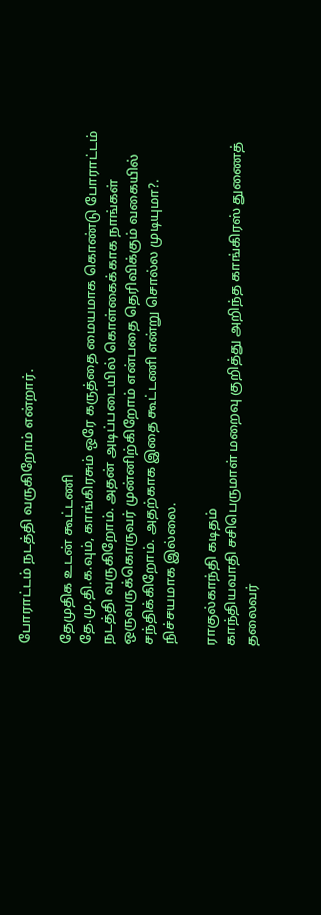போராட்டம் நடத்தி வருகிறோம் என்றார்.

தேமுதிக உடன் கூட்டணி
தே.மு.தி.க.வும், காங்கிரசும் ஒரே கருத்தை மையமாக கொண்டு போராட்டம் நடத்தி வருகிறோம். அதன் அடிப்படையில் கொள்கைக்காக நாங்கள் ஒருவருக்கொருவர் முன்னிற்கிறோம் என்பதை தெரிவிக்கும் வகையில் சந்திக்கிறோம். அதற்காக இதை கூட்டணி என்று சொல்ல முடியுமா?. நிச்சயமாக இல்லை.

ராகுல்காந்தி கடிதம்
காந்தியவாதி சசிபெருமாள் மறைவு குறித்து அறிந்த காங்கிரஸ் துணைத் தலைவர்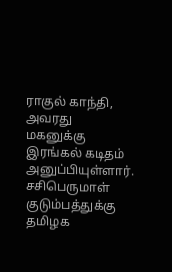ராகுல் காந்தி, அவரது மகனுக்கு இரங்கல் கடிதம் அனுப்பியுள்ளார். சசிபெருமாள் குடும்பத்துக்கு தமிழக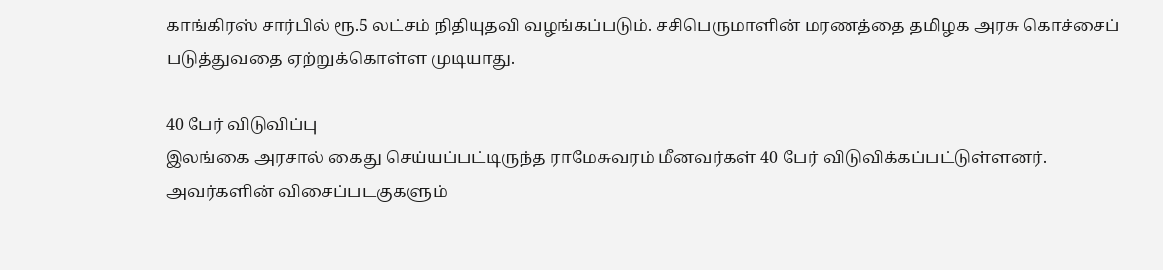காங்கிரஸ் சார்பில் ரூ.5 லட்சம் நிதியுதவி வழங்கப்படும். சசிபெருமாளின் மரணத்தை தமிழக அரசு கொச்சைப் படுத்துவதை ஏற்றுக்கொள்ள முடியாது.

40 பேர் விடுவிப்பு
இலங்கை அரசால் கைது செய்யப்பட்டிருந்த ராமேசுவரம் மீனவர்கள் 40 பேர் விடுவிக்கப்பட்டுள்ளனர். அவர்களின் விசைப்படகுகளும்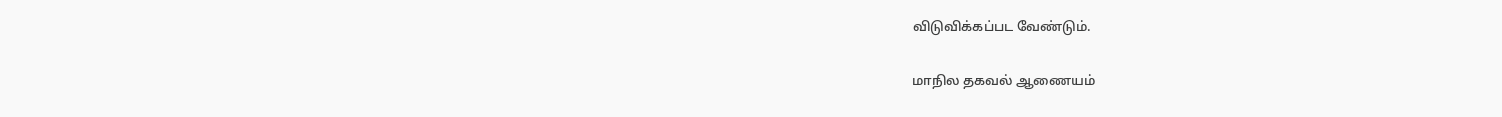விடுவிக்கப்பட வேண்டும்.

மாநில தகவல் ஆணையம்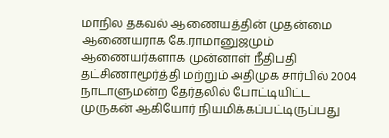மாநில தகவல் ஆணையத்தின் முதன்மை ஆணையராக கே.ராமானுஜமும் ஆணையர்களாக முன்னாள் நீதிபதி தட்சிணாமூர்த்தி மற்றும் அதிமுக சார்பில் 2004 நாடாளுமன்ற தேர்தலில் போட்டியிட்ட முருகன் ஆகியோர் நியமிக்கப்பட்டிருப்பது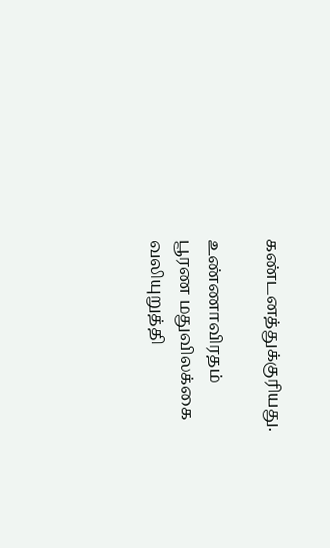கண்டனத்துக்குரியது.

உண்ணாவிரதம்
பூரண மதுவிலக்கை வலியுறுத்தி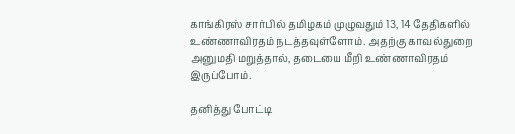காங்கிரஸ் சார்பில் தமிழகம் முழுவதும் 13, 14 தேதிகளில் உண்ணாவிரதம் நடத்தவுள்ளோம். அதற்கு காவல்துறை அனுமதி மறுத்தால், தடையை மீறி உண்ணாவிரதம் இருப்போம்.

தனித்து போட்டி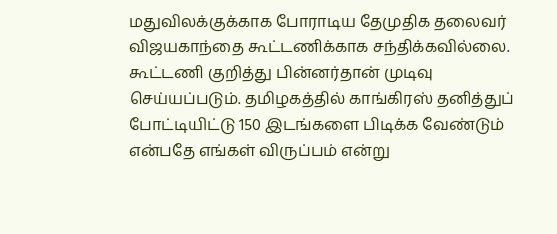மதுவிலக்குக்காக போராடிய தேமுதிக தலைவர் விஜயகாந்தை கூட்டணிக்காக சந்திக்கவில்லை. கூட்டணி குறித்து பின்னர்தான் முடிவு செய்யப்படும். தமிழகத்தில் காங்கிரஸ் தனித்துப் போட்டியிட்டு 150 இடங்களை பிடிக்க வேண்டும் என்பதே எங்கள் விருப்பம் என்று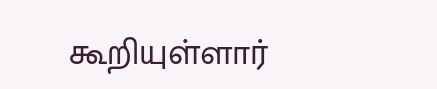கூறியுள்ளார்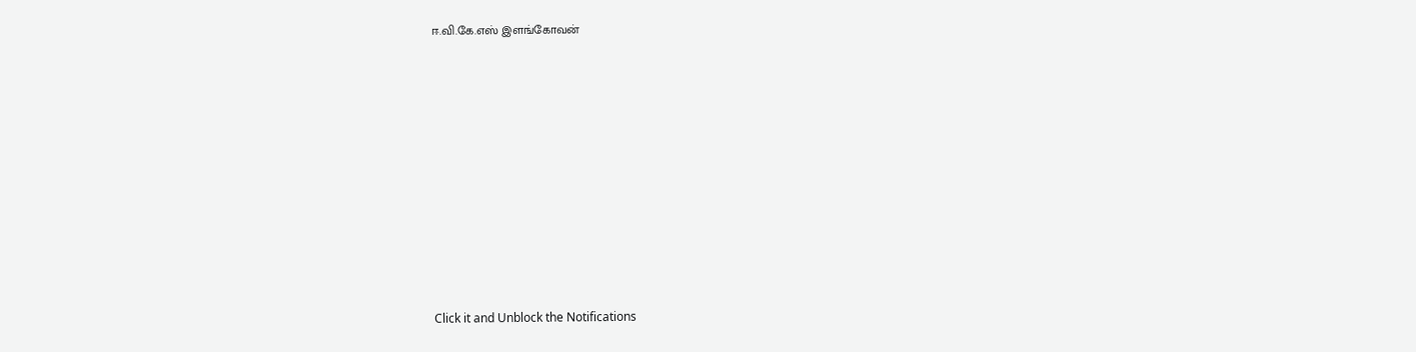ஈ.வி.கே.எஸ் இளங்கோவன்












Click it and Unblock the Notifications